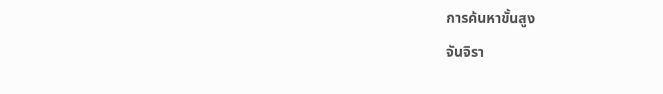การค้นหาขั้นสูง
จันจิรา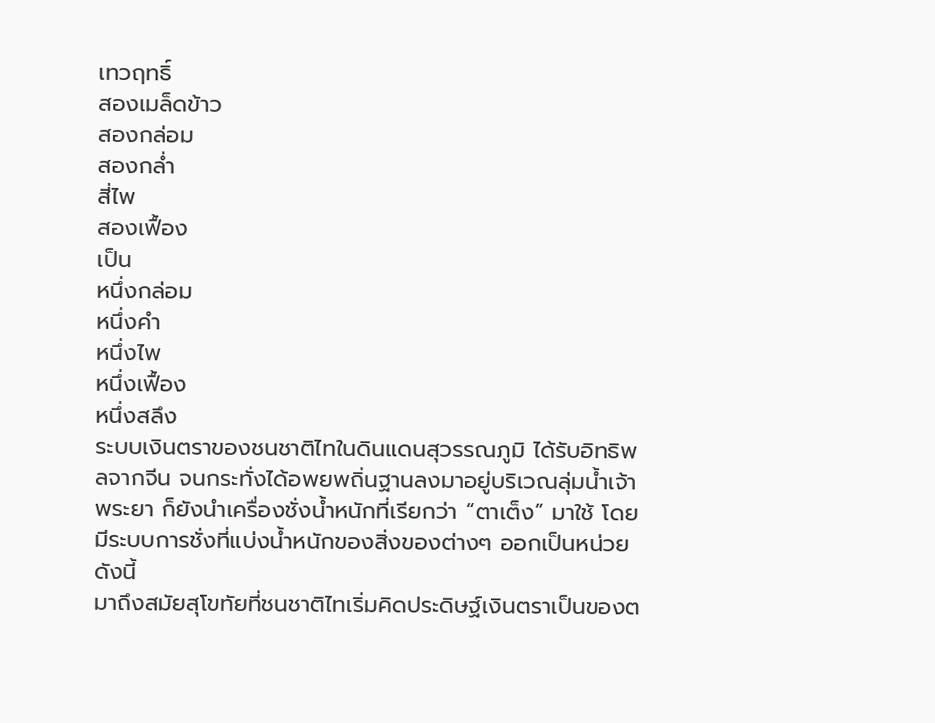เทวฤทธิ์
สองเมล็ดข้าว
สองกล่อม
สองกล่ำ
สี่ไพ
สองเฟื้อง
เป็น
หนึ่งกล่อม
หนึ่งคำ
หนึ่งไพ
หนึ่งเฟื้อง
หนึ่งสลึง
ระบบเงินตราของชนชาติไทในดินแดนสุวรรณภูมิ ได้รับอิทธิพลจากจีน จนกระทั่งได้อพยพถิ่นฐานลงมาอยู่บริเวณลุ่มน้ำเจ้าพระยา ก็ยังนำเครื่องชั่งน้ำหนักที่เรียกว่า “ตาเต็ง” มาใช้ โดยมีระบบการชั่งที่แบ่งน้ำหนักของสิ่งของต่างๆ ออกเป็นหน่วย ดังนี้
มาถึงสมัยสุโขทัยที่ชนชาติไทเริ่มคิดประดิษฐ์เงินตราเป็นของต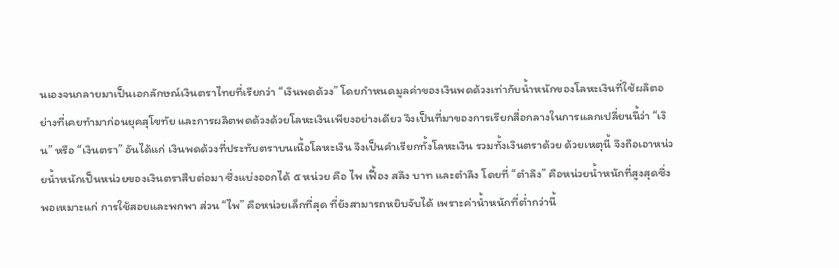นเองจนกลายมาเป็นเอกลักษณ์เงินตราไทยที่เรียกว่า “เงินพดด้วง” โดยกำหนดมูลค่าของเงินพดด้วงเท่ากับน้ำหนักของโลหะเงินที่ใช้ผลิตอย่างที่เคยทำมาก่อนยุคสุโขทัย และการผลิตพดด้วงด้วยโลหะเงินเพียงอย่างเดียว จึงเป็นที่มาของการเรียกสื่อกลางในการแลกเปลี่ยนนี้ว่า “เงิน” หรือ “เงินตรา” อันได้แก่ เงินพดด้วงที่ประทับตราบนเนื้อโลหะเงิน จึงเป็นคำเรียกทั้งโลหะเงิน รวมทั้งเงินตราด้วย ด้วยเหตุนี้ จึงถือเอาหน่วยน้ำหนักเป็นหน่วยของเงินตราสืบต่อมา ซึ่งแบ่งออกได้ ๕ หน่วย คือ ไพ เฟื้อง สลึง บาท และตำลึง โดยที่ “ตำลึง” คือหน่วยน้ำหนักที่สูงสุดซึ่งพอเหมาะแก่ การใช้สอยและพกพา ส่วน “ไพ” คือหน่วยเล็กที่สุด ที่ยังสามารถหยิบจับได้ เพราะค่าน้ำหนักที่ต่ำกว่านี้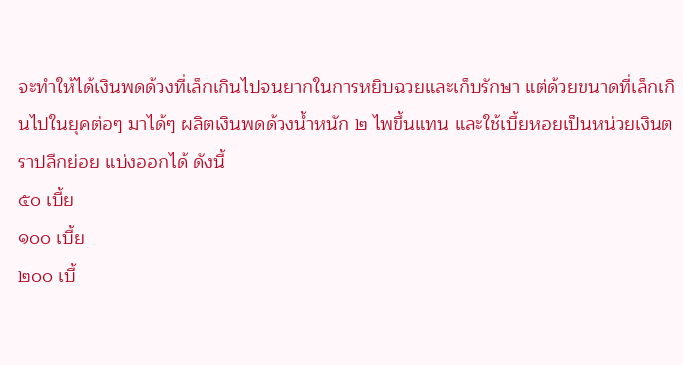จะทำให้ได้เงินพดด้วงที่เล็กเกินไปจนยากในการหยิบฉวยและเก็บรักษา แต่ด้วยขนาดที่เล็กเกินไปในยุคต่อๆ มาได้ๆ ผลิตเงินพดด้วงน้ำหนัก ๒ ไพขึ้นแทน และใช้เบี้ยหอยเป็นหน่วยเงินตราปลีกย่อย แบ่งออกได้ ดังนี้
๕๐ เบี้ย
๑๐๐ เบี้ย
๒๐๐ เบี้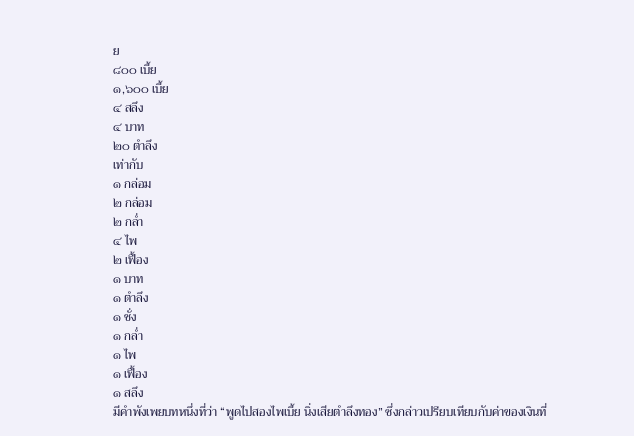ย
๘๐๐ เบี้ย
๑,๖๐๐ เบี้ย
๔ สลึง
๔ บาท
๒๐ ตำลึง
เท่ากับ
๑ กล่อม
๒ กล่อม
๒ กล่ำ
๔ ไพ
๒ เฟื้อง
๑ บาท
๑ ตำลึง
๑ ชั่ง
๑ กล่ำ
๑ ไพ
๑ เฟื้อง
๑ สลึง
มีคำพังเพยบทหนึ่งที่ว่า “พูดไปสองไพเบี้ย นิ่งเสียตำลึงทอง” ซึ่งกล่าวเปรียบเทียบกับค่าของเงินที่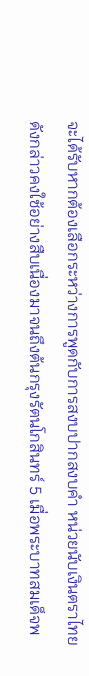จะได้รับหากต้องเลือกระหว่างการพูดกับการสงบปากสงบคำ หน่วยนับเงินตราไทยดังกล่าวคงใช้อย่างสืบเนื่องมาจนถึงต้นกรุงรัตนโกสินทร์ 5 เมื่อพระบาทสมเด็จพ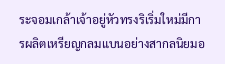ระจอมเกล้าเจ้าอยู่หัวทรงริเริ่มใหม่มีการผลิตเหรียญกลมแบนอย่างสากลนิยมอ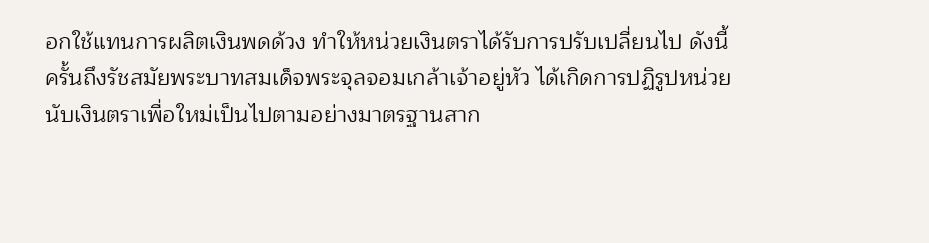อกใช้แทนการผลิตเงินพดด้วง ทำให้หน่วยเงินตราได้รับการปรับเปลี่ยนไป ดังนี้
ครั้นถึงรัชสมัยพระบาทสมเด็จพระจุลจอมเกล้าเจ้าอยู่หัว ได้เกิดการปฏิรูปหน่วยนับเงินตราเพื่อใหม่เป็นไปตามอย่างมาตรฐานสาก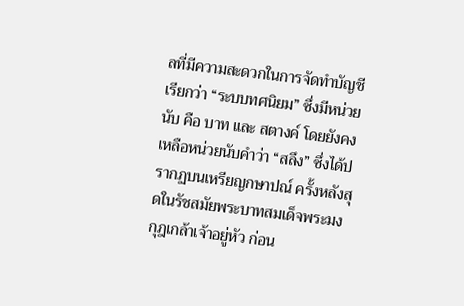ลที่มีความสะดวกในการจัดทำบัญชี เรียกว่า “ระบบทศนิยม” ซึ่งมีหน่วยนับ คือ บาท และ สตางค์ โดยยังคงเหลือหน่วยนับคำว่า “สลึง” ซึ่งได้ปรากฏบนเหรียญกษาปณ์ ครั้งหลังสุดในรัชสมัยพระบาทสมเด็จพระมงกุฎเกล้าเจ้าอยู่หัว ก่อน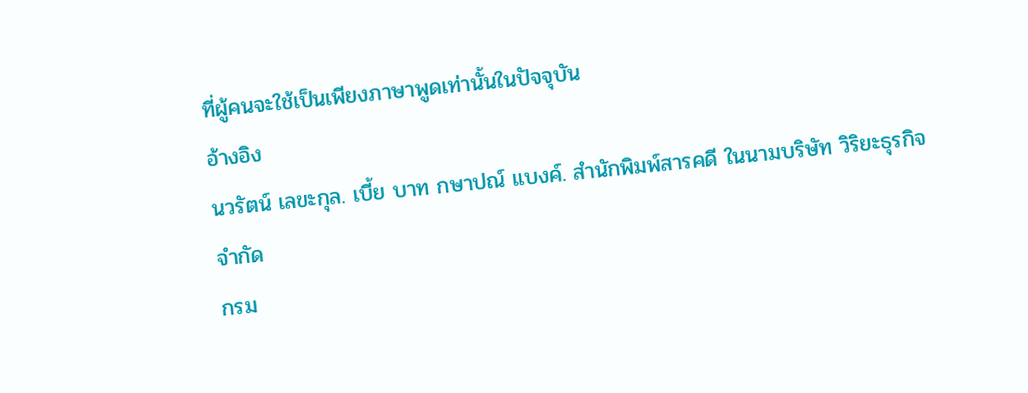ที่ผู้คนจะใช้เป็นเพียงภาษาพูดเท่านั้นในปัจจุบัน
อ้างอิง
นวรัตน์ เลขะกุล. เบี้ย บาท กษาปณ์ แบงค์. สำนักพิมพ์สารคดี ในนามบริษัท วิริยะธุรกิจ จำกัด
กรม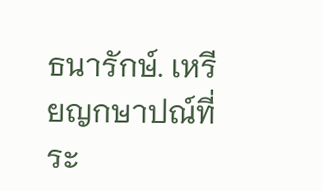ธนารักษ์. เหรียญกษาปณ์ที่ระ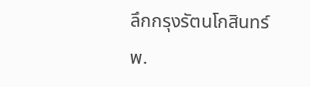ลึกกรุงรัตนโกสินทร์ พ.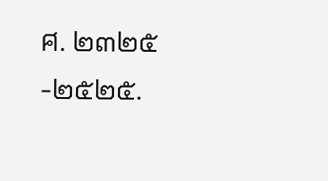ศ. ๒๓๒๕-๒๕๒๕.